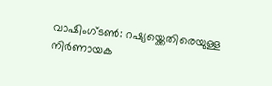വാഷിംഗ്ടൺ: റഷ്യയ്ക്കെതിരെയുള്ള നിർണായക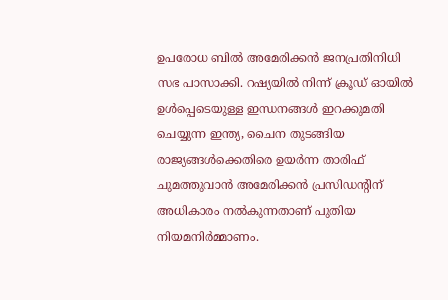ഉപരോധ ബിൽ അമേരിക്കൻ ജനപ്രതിനിധി സഭ പാസാക്കി. റഷ്യയിൽ നിന്ന് ക്രൂഡ് ഓയിൽ ഉൾപ്പെടെയുള്ള ഇന്ധനങ്ങൾ ഇറക്കുമതി ചെയ്യുന്ന ഇന്ത്യ, ചൈന തുടങ്ങിയ രാജ്യങ്ങൾക്കെതിരെ ഉയർന്ന താരിഫ് ചുമത്തുവാൻ അമേരിക്കൻ പ്രസിഡന്റിന് അധികാരം നൽകുന്നതാണ് പുതിയ നിയമനിർമ്മാണം.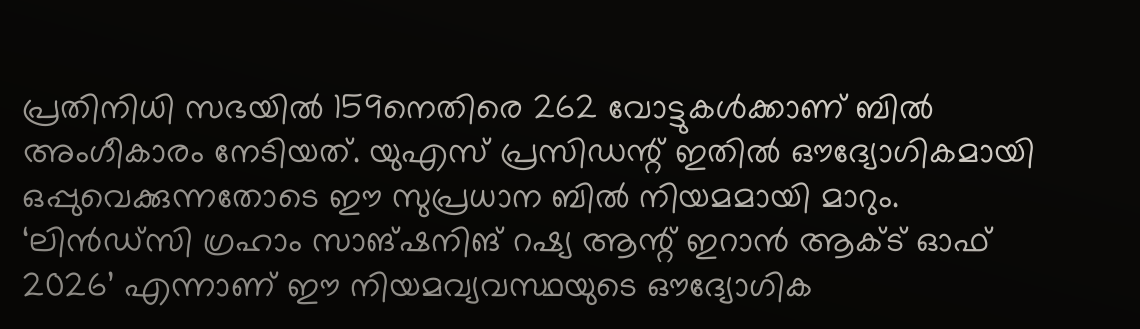പ്രതിനിധി സഭയിൽ 159നെതിരെ 262 വോട്ടുകൾക്കാണ് ബിൽ അംഗീകാരം നേടിയത്. യുഎസ് പ്രസിഡന്റ് ഇതിൽ ഔദ്യോഗികമായി ഒപ്പുവെക്കുന്നതോടെ ഈ സുപ്രധാന ബിൽ നിയമമായി മാറും.
‘ലിൻഡ്സി ഗ്രഹാം സാങ്ഷനിങ് റഷ്യ ആന്റ് ഇറാൻ ആക്ട് ഓഫ് 2026’ എന്നാണ് ഈ നിയമവ്യവസ്ഥയുടെ ഔദ്യോഗിക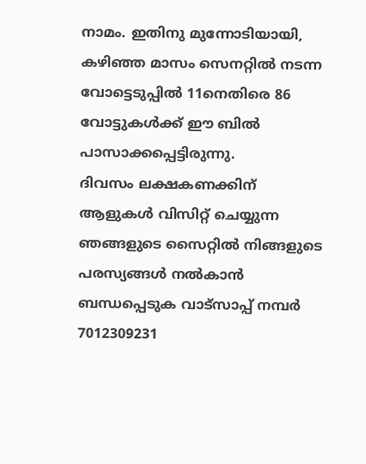നാമം. ഇതിനു മുന്നോടിയായി, കഴിഞ്ഞ മാസം സെനറ്റിൽ നടന്ന വോട്ടെടുപ്പിൽ 11നെതിരെ 86 വോട്ടുകൾക്ക് ഈ ബിൽ പാസാക്കപ്പെട്ടിരുന്നു.
ദിവസം ലക്ഷകണക്കിന് ആളുകൾ വിസിറ്റ് ചെയ്യുന്ന ഞങ്ങളുടെ സൈറ്റിൽ നിങ്ങളുടെ പരസ്യങ്ങൾ നൽകാൻ ബന്ധപ്പെടുക വാട്സാപ്പ് നമ്പർ 7012309231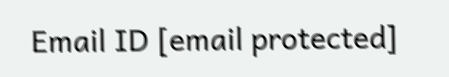Email ID [email protected]